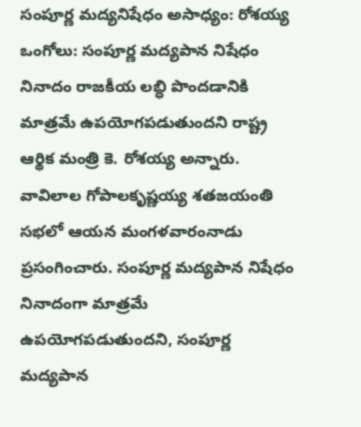సంపూర్ణ మద్యనిషేధం అసాధ్యం: రోశయ్య
ఒంగోలు: సంపూర్ణ మద్యపాన నిషేధం నినాదం రాజకీయ లబ్ధి పొందడానికి మాత్రమే ఉపయోగపడుతుందని రాష్ట్ర ఆర్థిక మంత్రి కె. రోశయ్య అన్నారు. వావిలాల గోపాలకృష్ణయ్య శతజయంతి సభలో ఆయన మంగళవారంనాడు ప్రసంగించారు. సంపూర్ణ మద్యపాన నిషేధం నినాదంగా మాత్రమే ఉపయోగపడుతుందని, సంపూర్ణ మద్యపాన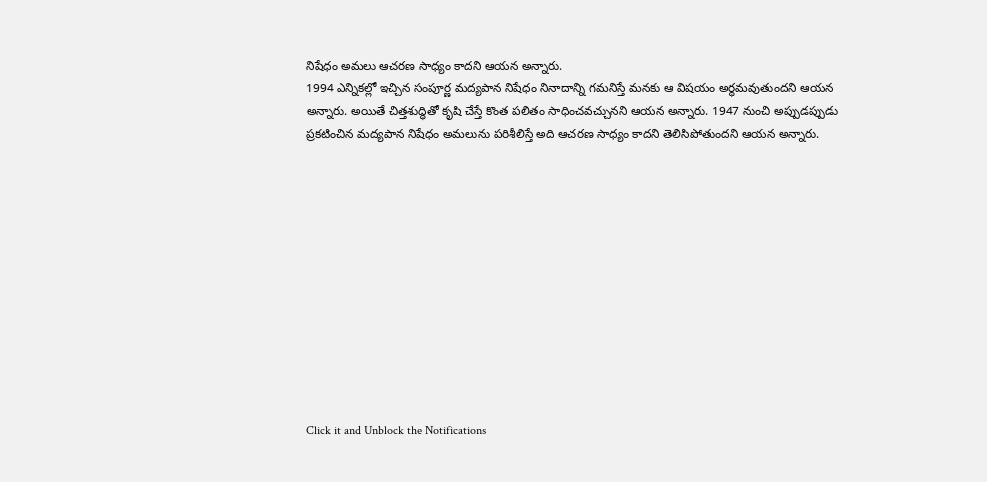నిషేధం అమలు ఆచరణ సాధ్యం కాదని ఆయన అన్నారు.
1994 ఎన్నికల్లో ఇచ్చిన సంపూర్ణ మద్యపాన నిషేధం నినాదాన్ని గమనిస్తే మనకు ఆ విషయం అర్థమవుతుందని ఆయన అన్నారు. అయితే చిత్తశుద్ధితో కృషి చేస్తే కొంత పలితం సాధించవచ్చునని ఆయన అన్నారు. 1947 నుంచి అప్పుడప్పుడు ప్రకటించిన మద్యపాన నిషేధం అమలును పరిశీలిస్తే అది ఆచరణ సాధ్యం కాదని తెలిసిపోతుందని ఆయన అన్నారు.












Click it and Unblock the Notifications